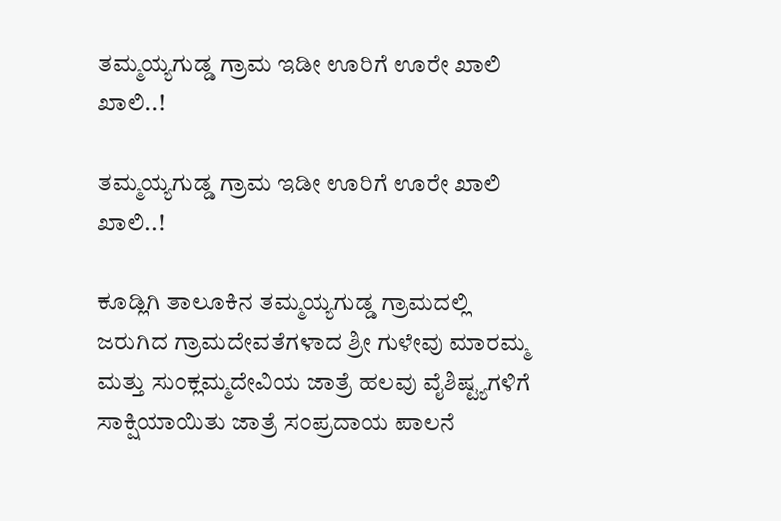ತಮ್ಮಯ್ಯಗುಡ್ಡ ಗ್ರಾಮ ಇಡೀ ಊರಿಗೆ ಊರೇ ಖಾಲಿ ಖಾಲಿ..!

ತಮ್ಮಯ್ಯಗುಡ್ಡ ಗ್ರಾಮ ಇಡೀ ಊರಿಗೆ ಊರೇ ಖಾಲಿ ಖಾಲಿ..!

ಕೂಡ್ಲಿಗಿ ತಾಲೂಕಿನ ತಮ್ಮಯ್ಯಗುಡ್ಡ ಗ್ರಾಮದಲ್ಲಿ ಜರುಗಿದ ಗ್ರಾಮದೇವತೆಗಳಾದ ಶ್ರೀ ಗುಳೇವು ಮಾರಮ್ಮ ಮತ್ತು ಸುಂಕ್ಲಮ್ಮದೇವಿಯ ಜಾತ್ರೆ ಹಲವು ವೈಶಿಷ್ಟ್ಯಗಳಿಗೆ ಸಾಕ್ಷಿಯಾಯಿತು ಜಾತ್ರೆ ಸಂಪ್ರದಾಯ ಪಾಲನೆ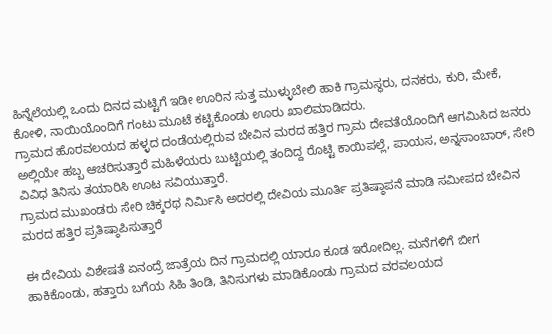ಹಿನ್ನೆಲೆಯಲ್ಲಿ ಒಂದು ದಿನದ ಮಟ್ಟಿಗೆ ಇಡೀ ಊರಿನ ಸುತ್ತ ಮುಳ್ಳುಬೇಲಿ ಹಾಕಿ ಗ್ರಾಮಸ್ಥರು, ದನಕರು, ಕುರಿ, ಮೇಕೆ, ಕೋಳಿ, ನಾಯಿಯೊಂದಿಗೆ ಗಂಟು ಮೂಟೆ ಕಟ್ಟಿಕೊಂಡು ಊರು ಖಾಲಿಮಾಡಿದರು.
ಗ್ರಾಮದ ಹೊರವಲಯದ ಹಳ್ಳದ ದಂಡೆಯಲ್ಲಿರುವ ಬೇವಿನ ಮರದ ಹತ್ತಿರ ಗ್ರಾಮ ದೇವತೆಯೊಂದಿಗೆ ಆಗಮಿಸಿದ ಜನರು ಅಲ್ಲಿಯೇ ಹಬ್ಬ ಆಚರಿಸುತ್ತಾರೆ ಮಹಿಳೆಯರು ಬುಟ್ಟಿಯಲ್ಲಿ ತಂದಿದ್ದ ರೊಟ್ಟಿ ಕಾಯಿಪಲ್ಲೆ, ಪಾಯಸ, ಅನ್ನಸಾಂಬಾರ್, ಸೇರಿ ವಿವಿಧ ತಿನಿಸು ತಯಾರಿಸಿ ಊಟ ಸವಿಯುತ್ತಾರೆ.
ಗ್ರಾಮದ ಮುಖಂಡರು ಸೇರಿ ಚಿಕ್ಕರಥ ನಿರ್ಮಿಸಿ ಅದರಲ್ಲಿ ದೇವಿಯ ಮೂರ್ತಿ ಪ್ರತಿಷ್ಠಾಪನೆ ಮಾಡಿ ಸಮೀಪದ ಬೇವಿನ ಮರದ ಹತ್ತಿರ ಪ್ರತಿಷ್ಠಾಪಿಸುತ್ತಾರೆ

ಈ ದೇವಿಯ ವಿಶೇಷತೆ ಏನಂದ್ರೆ ಜಾತ್ರೆಯ ದಿನ ಗ್ರಾಮದಲ್ಲಿ ಯಾರೂ ಕೂಡ ಇರೋದಿಲ್ಲ. ಮನೆಗಳಿಗೆ ಬೀಗ ಹಾಕಿಕೊಂಡು, ಹತ್ತಾರು ಬಗೆಯ ಸಿಹಿ ತಿಂಡಿ, ತಿನಿಸುಗಳು ಮಾಡಿಕೊಂಡು ಗ್ರಾಮದ ವರವಲಯದ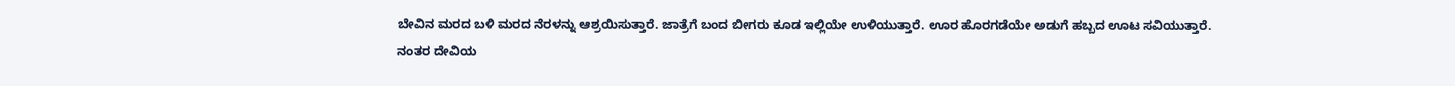ಬೇವಿನ ಮರದ ಬಳಿ ಮರದ ನೆರಳನ್ನು ಆಶ್ರಯಿಸುತ್ತಾರೆ. ಜಾತ್ರೆಗೆ ಬಂದ ಬೀಗರು ಕೂಡ ಇಲ್ಲಿಯೇ ಉಳಿಯುತ್ತಾರೆ. ಊರ ಹೊರಗಡೆಯೇ ಅಡುಗೆ ಹಬ್ಬದ ಊಟ ಸವಿಯುತ್ತಾರೆ.
ನಂತರ ದೇವಿಯ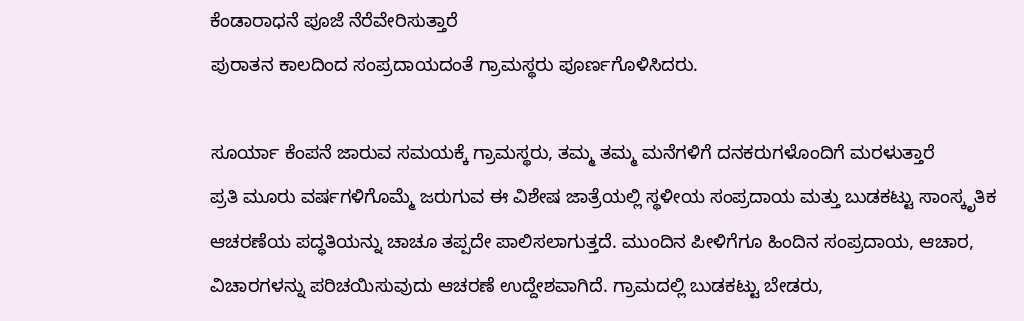ಕೆಂಡಾರಾಧನೆ ಪೂಜೆ ನೆರೆವೇರಿಸುತ್ತಾರೆ
ಪುರಾತನ ಕಾಲದಿಂದ ಸಂಪ್ರದಾಯದಂತೆ ಗ್ರಾಮಸ್ಥರು ಪೂರ್ಣಗೊಳಿಸಿದರು.

ಸೂರ್ಯಾ ಕೆಂಪನೆ ಜಾರುವ ಸಮಯಕ್ಕೆ ಗ್ರಾಮಸ್ಥರು, ತಮ್ಮ ತಮ್ಮ ಮನೆಗಳಿಗೆ ದನಕರುಗಳೊಂದಿಗೆ ಮರಳುತ್ತಾರೆ
ಪ್ರತಿ ಮೂರು ವರ್ಷಗಳಿಗೊಮ್ಮೆ ಜರುಗುವ ಈ ವಿಶೇಷ ಜಾತ್ರೆಯಲ್ಲಿ ಸ್ಥಳೀಯ ಸಂಪ್ರದಾಯ ಮತ್ತು ಬುಡಕಟ್ಟು ಸಾಂಸ್ಕೃತಿಕ ಆಚರಣೆಯ ಪದ್ಧತಿಯನ್ನು ಚಾಚೂ ತಪ್ಪದೇ ಪಾಲಿಸಲಾಗುತ್ತದೆ. ಮುಂದಿನ ಪೀಳಿಗೆಗೂ ಹಿಂದಿನ ಸಂಪ್ರದಾಯ, ಆಚಾರ, ವಿಚಾರಗಳನ್ನು ಪರಿಚಯಿಸುವುದು ಆಚರಣೆ ಉದ್ದೇಶವಾಗಿದೆ. ಗ್ರಾಮದಲ್ಲಿ ಬುಡಕಟ್ಟು ಬೇಡರು,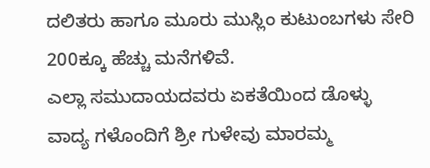ದಲಿತರು ಹಾಗೂ ಮೂರು ಮುಸ್ಲಿಂ ಕುಟುಂಬಗಳು ಸೇರಿ 200ಕ್ಕೂ ಹೆಚ್ಚು ಮನೆಗಳಿವೆ.
ಎಲ್ಲಾ ಸಮುದಾಯದವರು ಏಕತೆಯಿಂದ ಡೊಳ್ಳು ವಾದ್ಯ ಗಳೊಂದಿಗೆ ಶ್ರೀ ಗುಳೇವು ಮಾರಮ್ಮ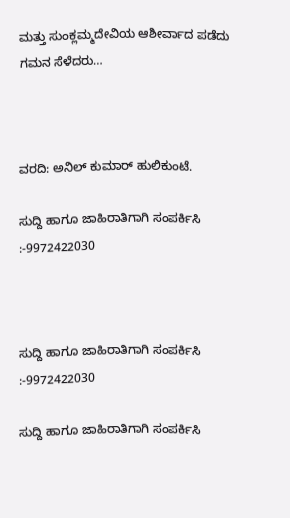ಮತ್ತು ಸುಂಕ್ಲಮ್ಮದೇವಿಯ ಆಶೀರ್ವಾದ ಪಡೆದು ಗಮನ ಸೆಳೆದರು…



ವರದಿ: ಅನಿಲ್ ಕುಮಾರ್ ಹುಲಿಕುಂಟೆ.

ಸುದ್ದಿ ಹಾಗೂ ಜಾಹಿರಾತಿಗಾಗಿ ಸಂಪರ್ಕಿಸಿ :-9972422030



ಸುದ್ದಿ ಹಾಗೂ ಜಾಹಿರಾತಿಗಾಗಿ ಸಂಪರ್ಕಿಸಿ :-9972422030

ಸುದ್ದಿ ಹಾಗೂ ಜಾಹಿರಾತಿಗಾಗಿ ಸಂಪರ್ಕಿಸಿ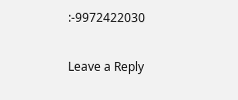:-9972422030

Leave a Reply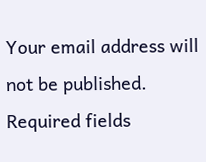Your email address will not be published. Required fields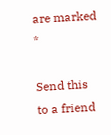are marked *

Send this to a friend